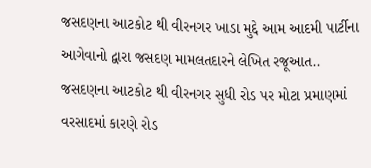જસદણના આટકોટ થી વીરનગર ખાડા મુદ્દે આમ આદમી પાર્ટીના આગેવાનો દ્વારા જસદણ મામલતદારને લેખિત રજૂઆત.. જસદણના આટકોટ થી વીરનગર સુધી રોડ પર મોટા પ્રમાણમાં વરસાદમાં કારણે રોડ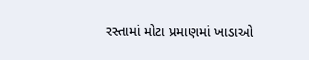રસ્તામાં મોટા પ્રમાણમાં ખાડાઓ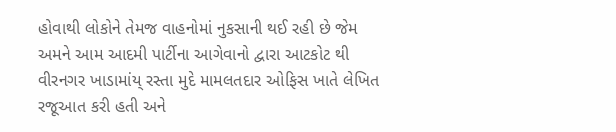હોવાથી લોકોને તેમજ વાહનોમાં નુકસાની થઈ રહી છે જેમ અમને આમ આદમી પાર્ટીના આગેવાનો દ્વારા આટકોટ થી વીરનગર ખાડામાંય્ રસ્તા મુદે મામલતદાર ઓફિસ ખાતે લેખિત રજૂઆત કરી હતી અને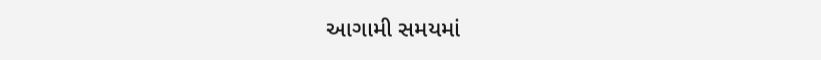આગામી સમયમાં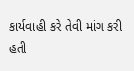કાર્યવાહી કરે તેવી માંગ કરી હતી